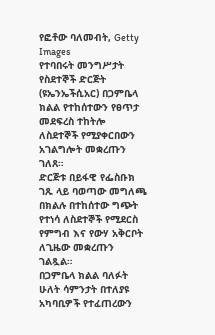የፎቶው ባለመብት, Getty Images
የተባበሩት መንግሥታት የስደተኞች ድርጅት (ዩኤንኤችሲአር) በጋምቤላ ክልል የተከሰተውን የፀጥታ መደፍረስ ተከትሎ ለስደተኞች የሚያቀርበውን አገልግሎት መቋረጡን ገለጸ።
ድርጅቱ በይፋዊ የፌስቡክ ገጹ ላይ ባወጣው መግለጫ በክልሉ በተከሰተው ግጭት የተነሳ ለስደተኞች የሚደርስ የምግብ እና የውሃ አቅርቦት ለጊዜው መቋረጡን ገልጿል።
በጋምቤላ ክልል ባለፉት ሁለት ሳምንታት በተለያዩ አካባቢዎች የተፈጠረውን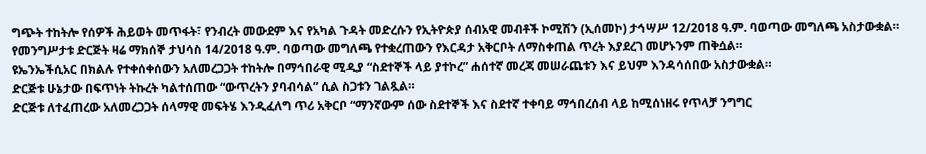ግጭት ተከትሎ የሰዎች ሕይወት መጥፋት፣ የንብረት መውደም እና የአካል ጉዳት መድረሱን የኢትዮጵያ ሰብአዊ መብቶች ኮሚሽን (ኢሰመኮ) ታኅሣሥ 12/2018 ዓ.ም. ባወጣው መግለጫ አስታውቋል።
የመንግሥታቱ ድርጅት ዛሬ ማክሰኞ ታህሳስ 14/2018 ዓ.ም. ባወጣው መግለጫ የተቋረጠውን የእርዳታ አቅርቦት ለማስቀጠል ጥረት እያደረገ መሆኑንም ጠቅሷል።
ዩኤንኤችሲአር በክልሉ የተቀሰቀሰውን አለመረጋጋት ተከትሎ በማኅበራዊ ሚዲያ “ስደተኞች ላይ ያተኮረ” ሐሰተኛ መረጃ መሠራጨቱን እና ይህም እንዳሳሰበው አስታውቋል።
ድርጅቱ ሁኔታው በፍጥነት ትኩረት ካልተሰጠው “ውጥረትን ያባብሳል” ሲል ስጋቱን ገልጿል።
ድርጅቱ ለተፈጠረው አለመረጋጋት ሰላማዊ መፍትሄ እንዲፈለግ ጥሪ አቅርቦ “ማንኛውም ሰው ስደተኞች እና ስደተኛ ተቀባይ ማኅበረሰብ ላይ ከሚሰነዘሩ የጥላቻ ንግግር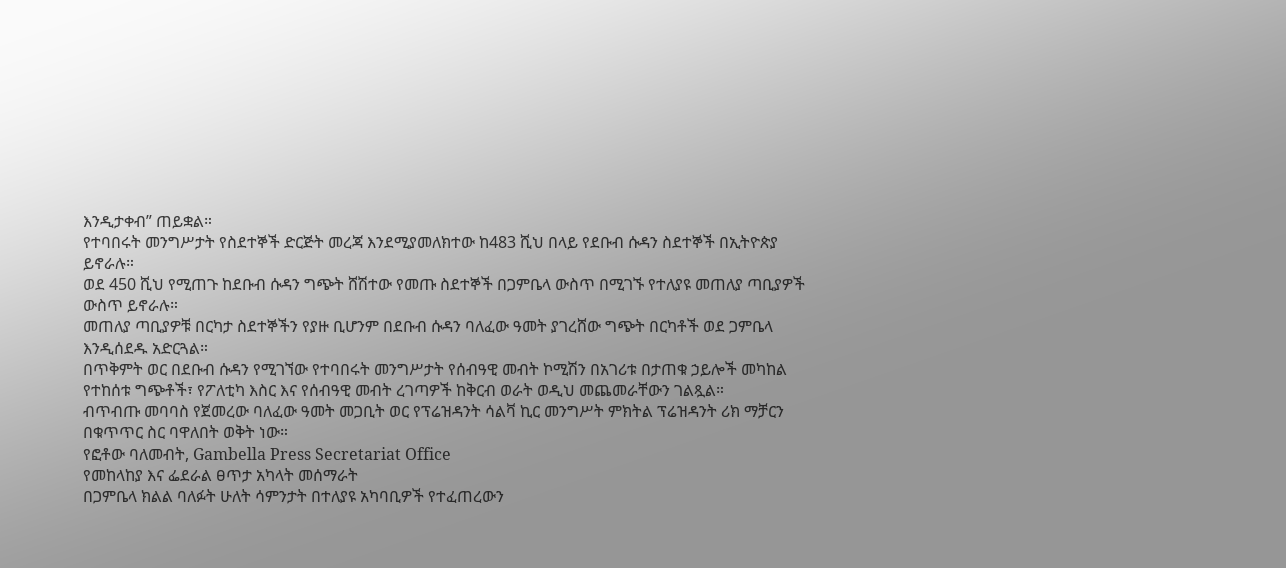እንዲታቀብ” ጠይቋል።
የተባበሩት መንግሥታት የስደተኞች ድርጅት መረጃ እንደሚያመለክተው ከ483 ሺህ በላይ የደቡብ ሱዳን ስደተኞች በኢትዮጵያ ይኖራሉ።
ወደ 450 ሺህ የሚጠጉ ከደቡብ ሱዳን ግጭት ሸሽተው የመጡ ስደተኞች በጋምቤላ ውስጥ በሚገኙ የተለያዩ መጠለያ ጣቢያዎች ውስጥ ይኖራሉ።
መጠለያ ጣቢያዎቹ በርካታ ስደተኞችን የያዙ ቢሆንም በደቡብ ሱዳን ባለፈው ዓመት ያገረሸው ግጭት በርካቶች ወደ ጋምቤላ እንዲሰደዱ አድርጓል።
በጥቅምት ወር በደቡብ ሱዳን የሚገኘው የተባበሩት መንግሥታት የሰብዓዊ መብት ኮሚሽን በአገሪቱ በታጠቁ ኃይሎች መካከል የተከሰቱ ግጭቶች፣ የፖለቲካ እስር እና የሰብዓዊ መብት ረገጣዎች ከቅርብ ወራት ወዲህ መጨመራቸውን ገልጿል።
ብጥብጡ መባባስ የጀመረው ባለፈው ዓመት መጋቢት ወር የፕሬዝዳንት ሳልቫ ኪር መንግሥት ምክትል ፕሬዝዳንት ሪክ ማቻርን በቁጥጥር ስር ባዋለበት ወቅት ነው።
የፎቶው ባለመብት, Gambella Press Secretariat Office
የመከላከያ እና ፌደራል ፀጥታ አካላት መሰማራት
በጋምቤላ ክልል ባለፉት ሁለት ሳምንታት በተለያዩ አካባቢዎች የተፈጠረውን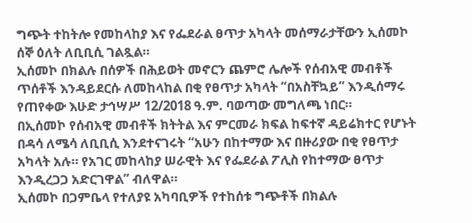ግጭት ተከትሎ የመከላከያ እና የፌደራል ፀጥታ አካላት መሰማራታቸውን ኢሰመኮ ሰኞ ዕለት ለቢቢሲ ገልጿል።
ኢሰመኮ በክልሉ በሰዎች በሕይወት መኖርን ጨምሮ ሌሎች የሰብአዊ መብቶች ጥሰቶች እንዳይደርሱ ለመከላከል በቂ የፀጥታ አካላት “በአስቸኳይ” እንዲሰማሩ የጠየቀው እሁድ ታኅሣሥ 12/2018 ዓ.ም. ባወጣው መግለጫ ነበር።
በኢሰመኮ የሰብአዊ መብቶች ክትትል እና ምርመራ ክፍል ከፍተኛ ዳይሬክተር የሆኑት በዳሳ ለሜሳ ለቢቢሲ እንደተናገሩት “አሁን በከተማው እና በዙሪያው በቂ የፀጥታ አካላት አሉ። የአገር መከላከያ ሠራዊት እና የፌደራል ፖሊስ የከተማው ፀጥታ እንዲረጋጋ አድርገዋል” ብለዋል።
ኢሰመኮ በጋምቤላ የተለያዩ አካባቢዎች የተከሰቱ ግጭቶች በክልሉ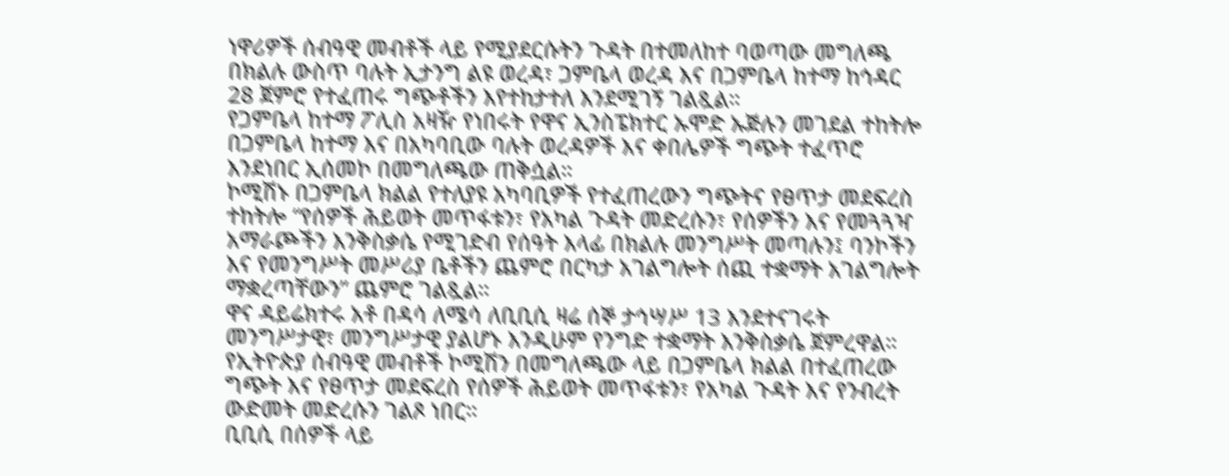ነዋሪዎች ሰብዓዊ መብቶች ላይ የሚያደርሱትን ጉዳት በተመለከተ ባወጣው መግለጫ በክልሉ ውስጥ ባሉት ኢታንግ ልዩ ወረዳ፣ ጋምቤላ ወረዳ እና በጋምቤላ ከተማ ከኅዳር 28 ጀምሮ የተፈጠሩ ግጭቶችን እየተከታተለ እንደሚገኝ ገልጿል።
የጋምቤላ ከተማ ፖሊስ አዛዥ የነበሩት የዋና ኢንስፔክተር ኡሞድ ኡጅሉን መገደል ተከትሎ በጋምቤላ ከተማ እና በአካባቢው ባሉት ወረዳዎች እና ቀበሌዎች ግጭት ተፈጥሮ እንደነበር ኢሰመኮ በመግለጫው ጠቅሷል።
ኮሚሽኑ በጋምቤላ ክልል የተለያዩ አካባቢዎች የተፈጠረውን ግጭትና የፀጥታ መደፍረስ ተከትሎ “የሰዎች ሕይወት መጥፋቱን፣ የአካል ጉዳት መድረሱን፣ የሰዎችን እና የመጓጓዣ አማራጮችን እንቅስቃሴ የሚገድብ የሰዓት እላፊ በክልሉ መንግሥት መጣሉን፤ ባንኮችን እና የመንግሥት መሥሪያ ቤቶችን ጨምሮ በርካታ አገልግሎት ሰጪ ተቋማት አገልግሎት ማቋረጣቸውን” ጨምሮ ገልጿል።
ዋና ዳይሬክተሩ አቶ በዳሳ ለሜሳ ለቢቢሲ ዛሬ ሰኞ ታኅሣሥ 13 እንደተናገሩት መንግሥታዊ፣ መንግሥታዊ ያልሆኑ እንዲሁም የንግድ ተቋማት እንቅስቃሴ ጀምረዋል።
የኢትዮጵያ ሰብዓዊ መብቶች ኮሚሽን በመግለጫው ላይ በጋምቤላ ክልል በተፈጠረው ግጭት እና የፀጥታ መደፍረስ የሰዎች ሕይወት መጥፋቱን፣ የአካል ጉዳት እና የንብረት ውድመት መድረሱን ገልጾ ነበር።
ቢቢሲ በሰዎች ላይ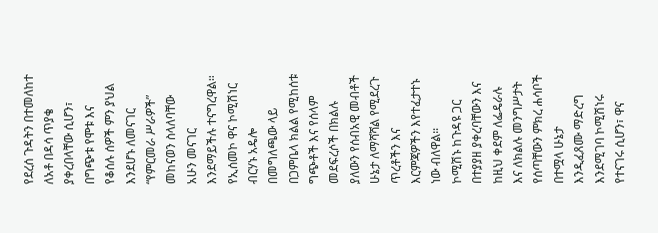የደረሰ ጉዳትን በተመለከተ ለአቶ በዳሳ ጥያቄ ያቀረበላቸው ሲሆን፣ በግጭቱ የሞቱ እና የቆሰሉ ሰዎች ምን ያህል እንደሆኑ ለመናገር “የምርመራ ሥራዎች” መከናወን ስላለባቸው አሁን መናገር እንደማይችሉ ተናግረዋል።
የኢሰመኮ ዋና ኮሚሽነር ብርሃኑ አዴሎ በመግለጫው ላይ በጋምቤላ ክልል የሚከሰቱ ግጭቶች እና የሰላም መደፍረሶች በክልሉ ያለውን የሰብአዊ መብቶች ሁኔታ ለማሻሻል የሚደረጉ ጥረቶችን እና እርምጃዎችን እየተፈታተኑ ነው ብለዋል።
ኮሚሽኑ ከጉዳዩ ጋር በተያያዘ ያቀረባቸውን እና ከዚህ ቀደም ለፌዴራሉ እና ለክልሉ መንግሥታት የሰጣቸውን ምክረ ሐሳቦች በተሟላ ሁኔታ እንዲፈጸሙ ማድረግ እንደሚገባ ኮሚሽነሩ የተናገሩ ሲሆን፣ ዋና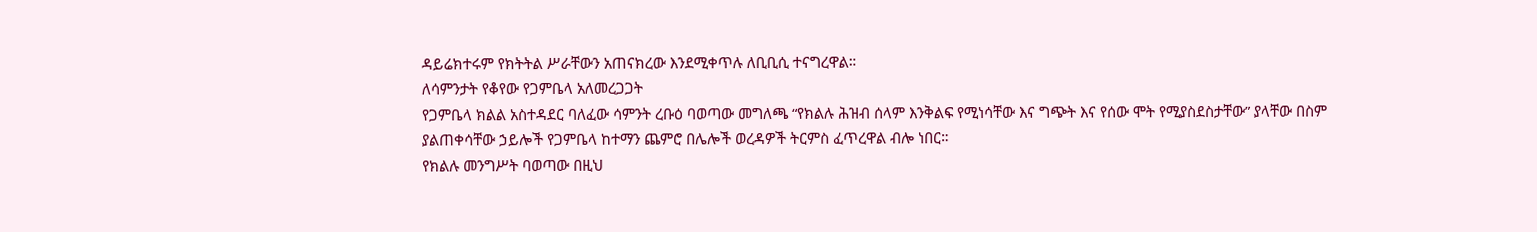ዳይሬክተሩም የክትትል ሥራቸውን አጠናክረው እንደሚቀጥሉ ለቢቢሲ ተናግረዋል።
ለሳምንታት የቆየው የጋምቤላ አለመረጋጋት
የጋምቤላ ክልል አስተዳደር ባለፈው ሳምንት ረቡዕ ባወጣው መግለጫ “የክልሉ ሕዝብ ሰላም እንቅልፍ የሚነሳቸው እና ግጭት እና የሰው ሞት የሚያስደስታቸው” ያላቸው በስም ያልጠቀሳቸው ኃይሎች የጋምቤላ ከተማን ጨምሮ በሌሎች ወረዳዎች ትርምስ ፈጥረዋል ብሎ ነበር።
የክልሉ መንግሥት ባወጣው በዚህ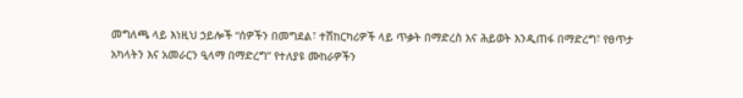መግለጫ ላይ እነዚህ ኃይሎች “ሰዎችን በመግደል፣ ተሽከርካሪዎች ላይ ጥቃት በማድረስ እና ሕይወት እንዲጠፋ በማድረግ፣ የፀጥታ አካላትን እና አመራርን ዒላማ በማድረግ” የተለያዩ ሙከራዎችን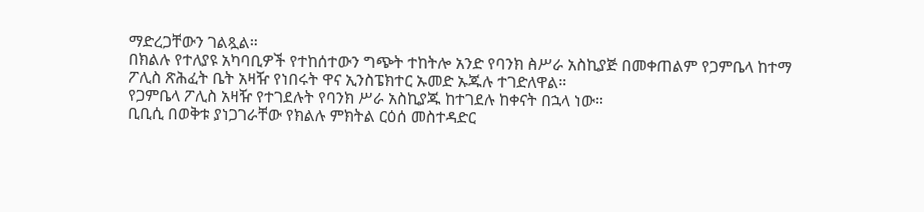ማድረጋቸውን ገልጿል።
በክልሉ የተለያዩ አካባቢዎች የተከሰተውን ግጭት ተከትሎ አንድ የባንክ ꬅሥራ አስኪያጅ በመቀጠልም የጋምቤላ ከተማ ፖሊስ ጽሕፈት ቤት አዛዥ የነበሩት ዋና ኢንስፔክተር ኡመድ ኡጁሉ ተገድለዋል።
የጋምቤላ ፖሊስ አዛዥ የተገደሉት የባንክ ሥራ አስኪያጁ ከተገደሉ ከቀናት በኋላ ነው።
ቢቢሲ በወቅቱ ያነጋገራቸው የክልሉ ምክትል ርዕሰ መስተዳድር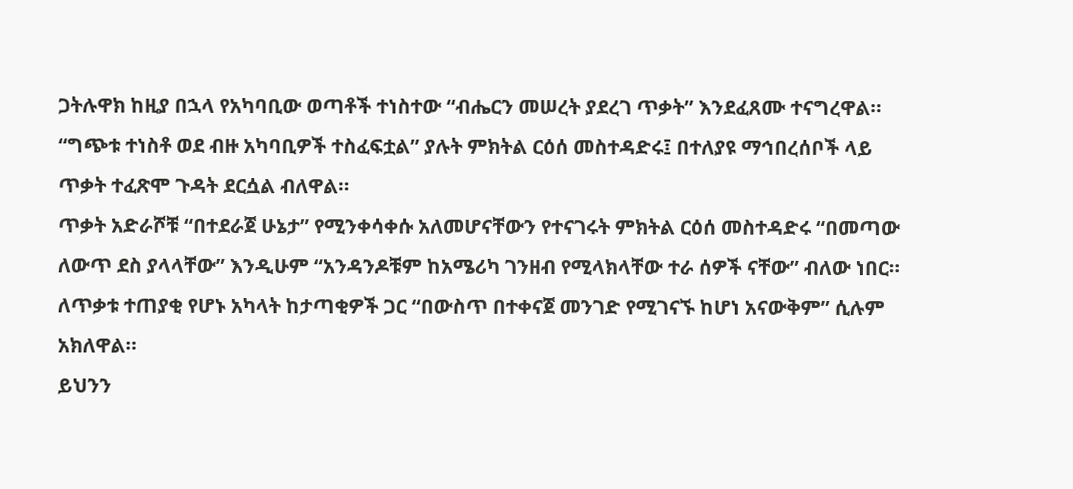ጋትሉዋክ ከዚያ በኋላ የአካባቢው ወጣቶች ተነስተው “ብሔርን መሠረት ያደረገ ጥቃት” እንደፈጸሙ ተናግረዋል።
“ግጭቱ ተነስቶ ወደ ብዙ አካባቢዎች ተስፈፍቷል” ያሉት ምክትል ርዕሰ መስተዳድሩ፤ በተለያዩ ማኅበረሰቦች ላይ ጥቃት ተፈጽሞ ጉዳት ደርሷል ብለዋል።
ጥቃት አድራሾቹ “በተደራጀ ሁኔታ” የሚንቀሳቀሱ አለመሆናቸውን የተናገሩት ምክትል ርዕሰ መስተዳድሩ “በመጣው ለውጥ ደስ ያላላቸው” እንዲሁም “አንዳንዶቹም ከአሜሪካ ገንዘብ የሚላክላቸው ተራ ሰዎች ናቸው” ብለው ነበር።
ለጥቃቱ ተጠያቂ የሆኑ አካላት ከታጣቂዎች ጋር “በውስጥ በተቀናጀ መንገድ የሚገናኙ ከሆነ አናውቅም” ሲሉም አክለዋል።
ይህንን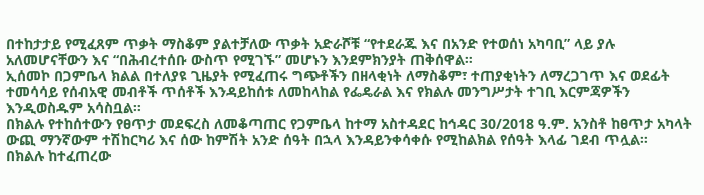በተከታታይ የሚፈጸም ጥቃት ማስቆም ያልተቻለው ጥቃት አድራሾቹ “የተደራጁ እና በአንድ የተወሰነ አካባቢ” ላይ ያሉ አለመሆናቸውን እና “በሕብረተሰቡ ውስጥ የሚገኙ” መሆኑን እንደምክንያት ጠቅሰዋል።
ኢሰመኮ በጋምቤላ ክልል በተለያዩ ጊዜያት የሚፈጠሩ ግጭቶችን በዘላቂነት ለማስቆም፣ ተጠያቂነትን ለማረጋገጥ እና ወደፊት ተመሳሳይ የሰብአዊ መብቶች ጥሰቶች እንዳይከሰቱ ለመከላከል የፌዴራል እና የክልሉ መንግሥታት ተገቢ እርምጃዎችን እንዲወስዱም አሳስቧል።
በክልሉ የተከሰተውን የፀጥታ መደፍረስ ለመቆጣጠር የጋምቤላ ከተማ አስተዳደር ከኅዳር 30/2018 ዓ.ም. አንስቶ ከፀጥታ አካላት ውጪ ማንኛውም ተሽከርካሪ እና ሰው ከምሽት አንድ ሰዓት በኋላ እንዳይንቀሳቀሱ የሚከልክል የሰዓት እላፊ ገደብ ጥሏል።
በክልሉ ከተፈጠረው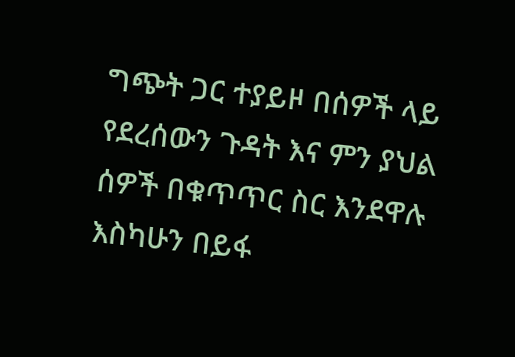ግጭት ጋር ተያይዞ በሰዎች ላይ የደረሰውን ጉዳት እና ምን ያህል ሰዎች በቁጥጥር ስር እንደዋሉ እስካሁን በይፋ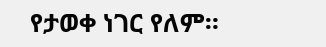የታወቀ ነገር የለም።